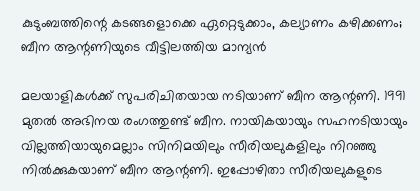കുടുംബത്തിന്റെ കടങ്ങളൊക്കെ ഏറ്റെടുക്കാം, കല്യാണം കഴിക്കണം; ബീന ആന്റണിയുടെ വീട്ടിലത്തിയ മാന്യന്‍

മലയാളികള്‍ക്ക് സുപരിചിതയായ നടിയാണ് ബീന ആന്റണി. 1991 മുതല്‍ അഭിനയ രംഗത്തുണ്ട് ബീന. നായികയായും സഹനടിയായും വില്ലത്തിയായുമെല്ലാം സിനിമയിലും സീരിയലുകളിലും നിറഞ്ഞു നില്‍ക്കുകയാണ് ബീന ആന്റണി. ഇപ്പോഴിതാ സീരിയലുകളുടെ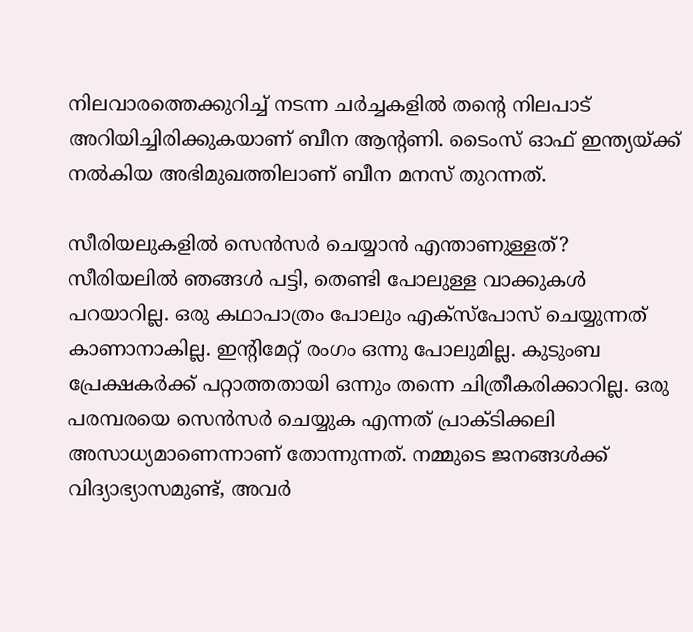നിലവാരത്തെക്കുറിച്ച് നടന്ന ചര്‍ച്ചകളില്‍ തന്റെ നിലപാട് അറിയിച്ചിരിക്കുകയാണ് ബീന ആന്റണി. ടൈംസ് ഓഫ് ഇന്ത്യയ്ക്ക് നല്‍കിയ അഭിമുഖത്തിലാണ് ബീന മനസ് തുറന്നത്.

സീരിയലുകളില്‍ സെന്‍സര്‍ ചെയ്യാന്‍ എന്താണുള്ളത്? സീരിയലില്‍ ഞങ്ങള്‍ പട്ടി, തെണ്ടി പോലുള്ള വാക്കുകള്‍ പറയാറില്ല. ഒരു കഥാപാത്രം പോലും എക്‌സ്‌പോസ് ചെയ്യുന്നത് കാണാനാകില്ല. ഇന്റിമേറ്റ് രംഗം ഒന്നു പോലുമില്ല. കുടുംബ പ്രേക്ഷകര്‍ക്ക് പറ്റാത്തതായി ഒന്നും തന്നെ ചിത്രീകരിക്കാറില്ല. ഒരു പരമ്പരയെ സെന്‍സര്‍ ചെയ്യുക എന്നത് പ്രാക്ടിക്കലി അസാധ്യമാണെന്നാണ് തോന്നുന്നത്. നമ്മുടെ ജനങ്ങള്‍ക്ക് വിദ്യാഭ്യാസമുണ്ട്, അവര്‍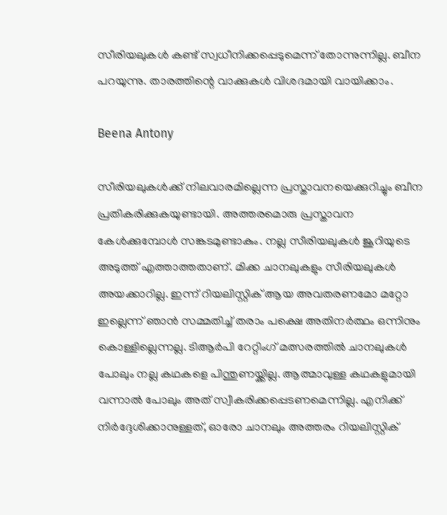സീരിയലുകള്‍ കണ്ട് സ്വധീനിക്കപ്പെടുമെന്ന് തോന്നുന്നില്ല. ബീന പറയുന്നു. താരത്തിന്റെ വാക്കുകള്‍ വിശദമായി വായിക്കാം.

Beena Antony

സീരിയലുകള്‍ക്ക് നിലവാരമില്ലെന്ന പ്രസ്താവനയെക്കുറിച്ചും ബീന പ്രതികരിക്കുകയുണ്ടായി. അത്തരമൊരു പ്രസ്താവന കേള്‍ക്കുമ്പോള്‍ സങ്കടമുണ്ടാകും. നല്ല സീരിയലുകള്‍ ജൂറിയുടെ അടുത്ത് എത്താത്തതാണ്. മിക്ക ചാനലുകളും സീരിയലുകള്‍ അയക്കാറില്ല. ഇന്ന് റിയലിസ്റ്റിക് ആയ അവതരണമോ മറ്റോ ഇല്ലെന്ന് ഞാന്‍ സമ്മതിച്ച് തരാം പക്ഷെ അതിനര്‍ത്ഥം ഒന്നിനും കൊള്ളില്ലെന്നല്ല. ടിആര്‍പി റേറ്റിംഗ് മത്സരത്തില്‍ ചാനലുകള്‍ പോലും നല്ല കഥകളെ പിന്തുണയ്ക്കില്ല. ആത്മാവുള്ള കഥകളുമായി വന്നാല്‍ പോലും അത് സ്വീകരിക്കപ്പെടണമെന്നില്ല. എനിക്ക് നിര്‍ദ്ദേശിക്കാനുള്ളത്, ഓരോ ചാനലും അത്തരം റിയലിസ്റ്റിക്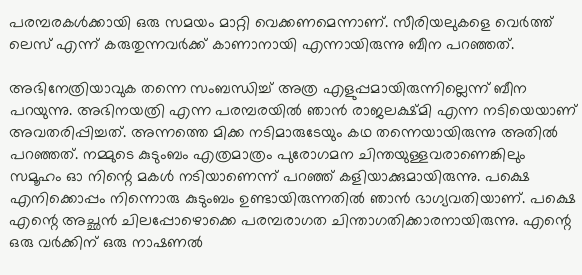പരമ്പരകള്‍ക്കായി ഒരു സമയം മാറ്റി വെക്കണമെന്നാണ്. സീരിയലുകളെ വെര്‍ത്ത് ലെസ് എന്ന് കരുതുന്നവര്‍ക്ക് കാണാനായി എന്നായിരുന്നു ബീന പറഞ്ഞത്.

അഭിനേത്രിയാവുക തന്നെ സംബന്ധിച്ച് അത്ര എളുപ്പമായിരുന്നില്ലെന്ന് ബീന പറയുന്നു. അഭിനയത്രി എന്ന പരമ്പരയില്‍ ഞാന്‍ രാജലക്ഷ്മി എന്ന നടിയെയാണ് അവതരിപ്പിച്ചത്. അന്നത്തെ മിക്ക നടിമാരുടേയും കഥ തന്നെയായിരുന്നു അതില്‍ പറഞ്ഞത്. നമ്മുടെ കുടുംബം എത്രമാത്രം പുരോഗമന ചിന്തയുള്ളവരാണെങ്കിലും സമൂഹം ഓ നിന്റെ മകള്‍ നടിയാണെന്ന് പറഞ്ഞ് കളിയാക്കുമായിരുന്നു. പക്ഷെ എനിക്കൊപ്പം നിന്നൊരു കുടുംബം ഉണ്ടായിരുന്നതില്‍ ഞാന്‍ ഭാഗ്യവതിയാണ്. പക്ഷെ എന്റെ അച്ഛന്‍ ചിലപ്പോഴൊക്കെ പരമ്പരാഗത ചിന്താഗതിക്കാരനായിരുന്നു. എന്റെ ഒരു വര്‍ക്കിന് ഒരു നാഷണല്‍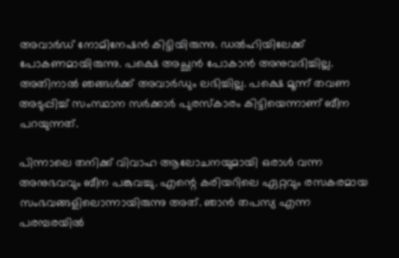അവാര്‍ഡ് നോമിനേഷന്‍ കിട്ടിയിരുന്നു. ഡല്‍ഹിയിലേക്ക് പോകണമായിരുന്നു. പക്ഷെ അച്ഛന്‍ പോകാന്‍ അനുവദിച്ചില്ല. അതിനാല്‍ ഞങ്ങള്‍ക്ക് അവാര്‍ഡും ലഭിച്ചില്ല. പക്ഷെ മൂന്ന് തവണ അടുപ്പിച്ച് സംസ്ഥാന സര്‍ക്കാര്‍ പുരസ്‌കാരം കിട്ടിയെന്നാണ് ബീന പറയുന്നത്.

പിന്നാലെ തനിക്ക് വിവാഹ ആലോചനയുമായി ഒരാള്‍ വന്ന അനുഭവവും ബീന പങ്കുവച്ചു. എന്റെ കരിയറിലെ ഏറ്റവും രസകരമായ സംഭവങ്ങളിലൊന്നായിരുന്നു അത്. ഞാന്‍ തപസ്യ എന്ന പരമ്പരയില്‍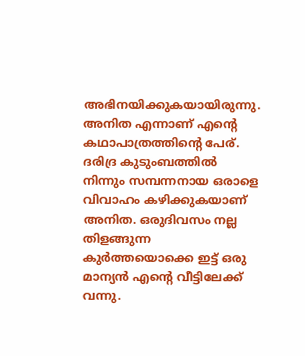അഭിനയിക്കുകയായിരുന്നു. അനിത എന്നാണ് എന്റെ കഥാപാത്രത്തിന്റെ പേര്. ദരിദ്ര കുടുംബത്തില്‍ നിന്നും സമ്പന്നനായ ഒരാളെ വിവാഹം കഴിക്കുകയാണ് അനിത. ഒരുദിവസം നല്ല തിളങ്ങുന്ന കുര്‍ത്തയൊക്കെ ഇട്ട് ഒരു മാന്യന്‍ എന്റെ വീട്ടിലേക്ക് വന്നു.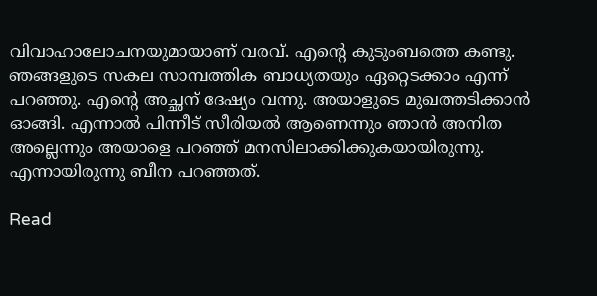വിവാഹാലോചനയുമായാണ് വരവ്. എന്റെ കുടുംബത്തെ കണ്ടു. ഞങ്ങളുടെ സകല സാമ്പത്തിക ബാധ്യതയും ഏറ്റെടക്കാം എന്ന് പറഞ്ഞു. എന്റെ അച്ഛന് ദേഷ്യം വന്നു. അയാളുടെ മുഖത്തടിക്കാന്‍ ഓങ്ങി. എന്നാല്‍ പിന്നീട് സീരിയല്‍ ആണെന്നും ഞാന്‍ അനിത അല്ലെന്നും അയാളെ പറഞ്ഞ് മനസിലാക്കിക്കുകയായിരുന്നു. എന്നായിരുന്നു ബീന പറഞ്ഞത്.

Read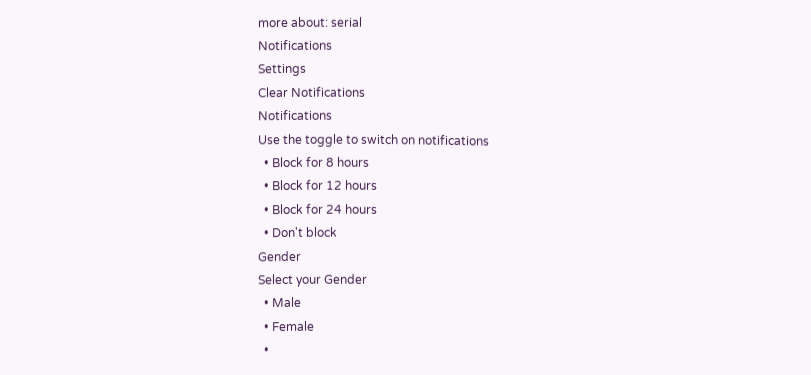more about: serial
Notifications
Settings
Clear Notifications
Notifications
Use the toggle to switch on notifications
  • Block for 8 hours
  • Block for 12 hours
  • Block for 24 hours
  • Don't block
Gender
Select your Gender
  • Male
  • Female
  •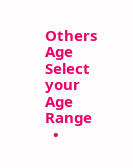Others
Age
Select your Age Range
  •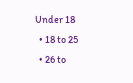Under 18
  • 18 to 25
  • 26 to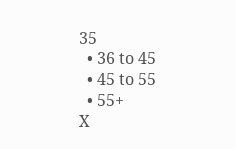35
  • 36 to 45
  • 45 to 55
  • 55+
X